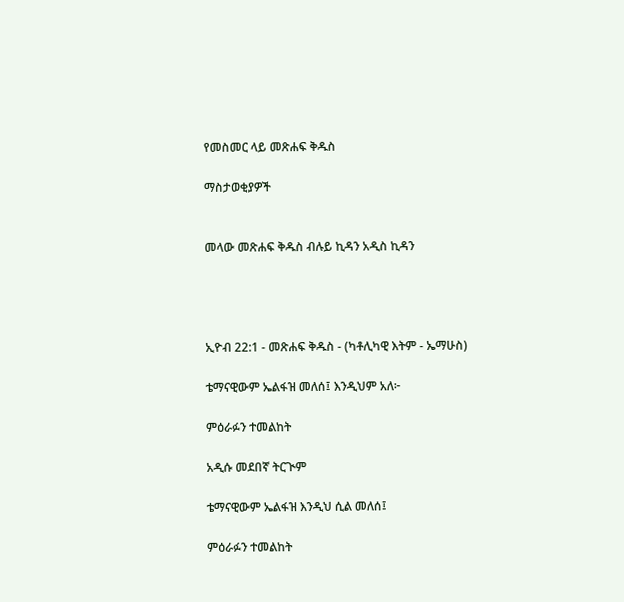የመስመር ላይ መጽሐፍ ቅዱስ

ማስታወቂያዎች


መላው መጽሐፍ ቅዱስ ብሉይ ኪዳን አዲስ ኪዳን




ኢዮብ 22:1 - መጽሐፍ ቅዱስ - (ካቶሊካዊ እትም - ኤማሁስ)

ቴማናዊውም ኤልፋዝ መለሰ፤ እንዲህም አለ፦

ምዕራፉን ተመልከት

አዲሱ መደበኛ ትርጒም

ቴማናዊውም ኤልፋዝ እንዲህ ሲል መለሰ፤

ምዕራፉን ተመልከት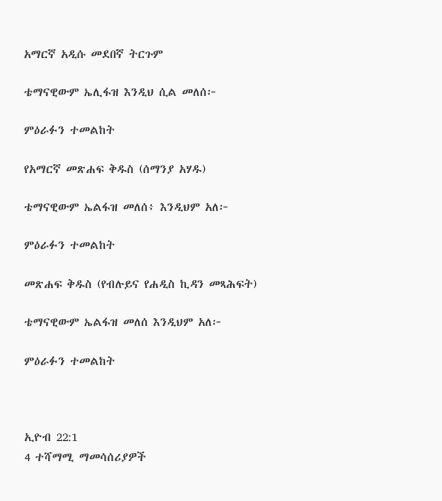አማርኛ አዲሱ መደበኛ ትርጉም

ቴማናዊውም ኤሊፋዝ እንዲህ ሲል መለሰ፦

ምዕራፉን ተመልከት

የአማርኛ መጽሐፍ ቅዱስ (ሰማንያ አሃዱ)

ቴማናዊውም ኤልፋዝ መለሰ፥ እንዲህም አለ፦

ምዕራፉን ተመልከት

መጽሐፍ ቅዱስ (የብሉይና የሐዲስ ኪዳን መጻሕፍት)

ቴማናዊውም ኤልፋዝ መለሰ እንዲህም አለ፦

ምዕራፉን ተመልከት



ኢዮብ 22:1
4 ተሻማሚ ማመሳሰሪያዎች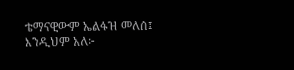ቴማናዊውም ኤልፋዝ መለሰ፤ እንዲህም አለ፦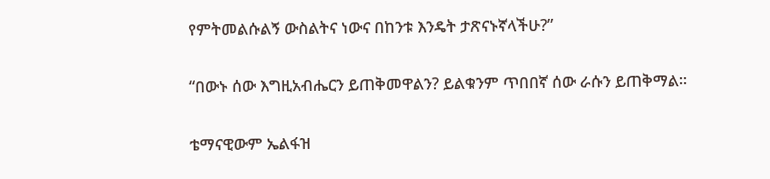የምትመልሱልኝ ውስልትና ነውና በከንቱ እንዴት ታጽናኑኛላችሁ?”


“በውኑ ሰው እግዚአብሔርን ይጠቅመዋልን? ይልቁንም ጥበበኛ ሰው ራሱን ይጠቅማል።


ቴማናዊውም ኤልፋዝ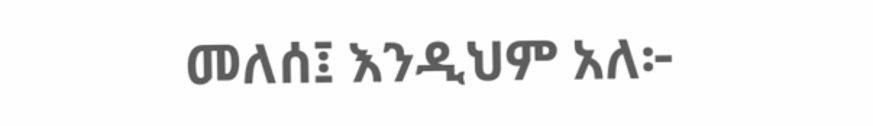መለሰ፤ እንዲህም አለ፦